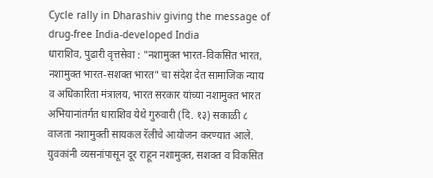Cycle rally in Dharashiv giving the message of drug-free India-developed India
धाराशिव, पुढारी वृत्तसेवा : "नशामुक्त भारत-विकसित भारत, नशामुक्त भारत-सशक्त भारत" चा संदेश देत सामाजिक न्याय व अधिकारिता मंत्रालय, भारत सरकार यांच्या नशामुक्त भारत अभियानांतर्गत धाराशिव येथे गुरुवारी (दि. १३) सकाळी ८ वाजता नशामुक्ती सायकल रॅलीचे आयोजन करण्यात आले. युवकांनी व्यसनांपासून दूर राहून नशामुक्त, सशक्त व विकसित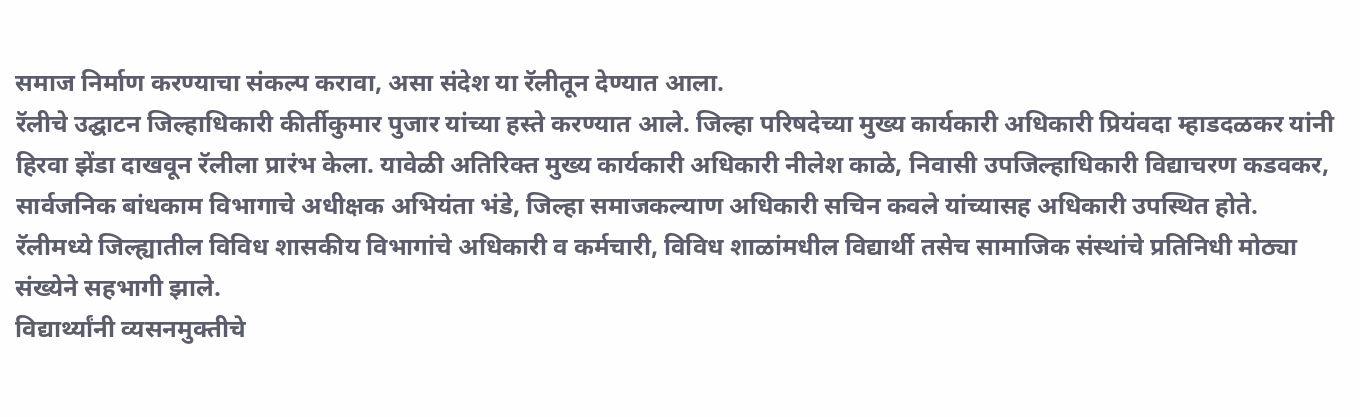समाज निर्माण करण्याचा संकल्प करावा, असा संदेश या रॅलीतून देण्यात आला.
रॅलीचे उद्घाटन जिल्हाधिकारी कीर्तीकुमार पुजार यांच्या हस्ते करण्यात आले. जिल्हा परिषदेच्या मुख्य कार्यकारी अधिकारी प्रियंवदा म्हाडदळकर यांनी हिरवा झेंडा दाखवून रॅलीला प्रारंभ केला. यावेळी अतिरिक्त मुख्य कार्यकारी अधिकारी नीलेश काळे, निवासी उपजिल्हाधिकारी विद्याचरण कडवकर, सार्वजनिक बांधकाम विभागाचे अधीक्षक अभियंता भंडे, जिल्हा समाजकल्याण अधिकारी सचिन कवले यांच्यासह अधिकारी उपस्थित होते. रॅलीमध्ये जिल्ह्यातील विविध शासकीय विभागांचे अधिकारी व कर्मचारी, विविध शाळांमधील विद्यार्थी तसेच सामाजिक संस्थांचे प्रतिनिधी मोठ्या संख्येने सहभागी झाले.
विद्यार्थ्यांनी व्यसनमुक्तीचे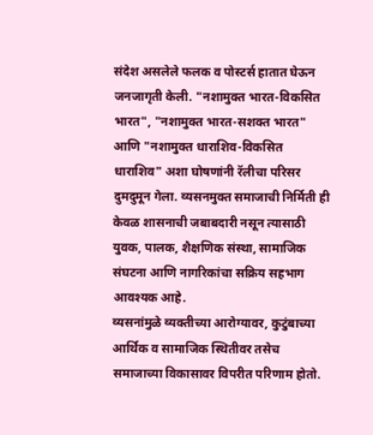संदेश असलेले फलक व पोस्टर्स हातात घेऊन जनजागृती केली. "नशामुक्त भारत-विकसित भारत", "नशामुक्त भारत-सशक्त भारत" आणि "नशामुक्त धाराशिव-विकसित धाराशिव" अशा घोषणांनी रॅलीचा परिसर दुमदुमून गेला. व्यसनमुक्त समाजाची निर्मिती ही केवळ शासनाची जबाबदारी नसून त्यासाठी युवक, पालक, शैक्षणिक संस्था, सामाजिक संघटना आणि नागरिकांचा सक्रिय सहभाग आवश्यक आहे.
व्यसनांमुळे व्यक्तीच्या आरोग्यावर, कुटुंबाच्या आर्थिक व सामाजिक स्थितीवर तसेच समाजाच्या विकासावर विपरीत परिणाम होतो.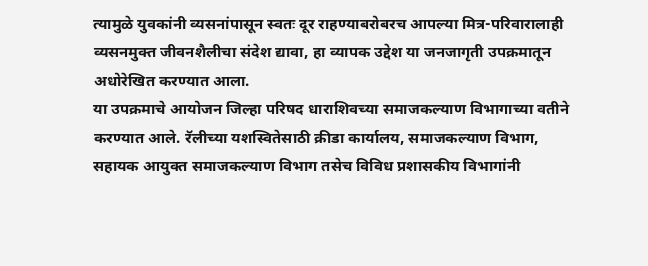त्यामुळे युवकांनी व्यसनांपासून स्वतः दूर राहण्याबरोबरच आपल्या मित्र-परिवारालाही व्यसनमुक्त जीवनशैलीचा संदेश द्यावा, हा व्यापक उद्देश या जनजागृती उपक्रमातून अधोरेखित करण्यात आला.
या उपक्रमाचे आयोजन जिल्हा परिषद धाराशिवच्या समाजकल्याण विभागाच्या वतीने करण्यात आले. रॅलीच्या यशस्वितेसाठी क्रीडा कार्यालय, समाजकल्याण विभाग, सहायक आयुक्त समाजकल्याण विभाग तसेच विविध प्रशासकीय विभागांनी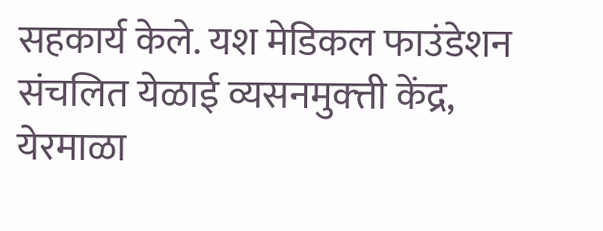सहकार्य केले. यश मेडिकल फाउंडेशन संचलित येळाई व्यसनमुक्त्ती केंद्र, येरमाळा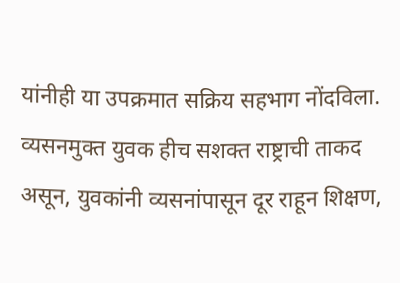यांनीही या उपक्रमात सक्रिय सहभाग नोंदविला. व्यसनमुक्त युवक हीच सशक्त राष्ट्राची ताकद असून, युवकांनी व्यसनांपासून दूर राहून शिक्षण,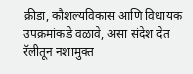क्रीडा, कौशल्यविकास आणि विधायक उपक्रमांकडे वळावे, असा संदेश देत रॅलीतून नशामुक्त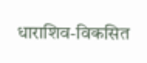धाराशिव-विकसित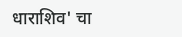धाराशिव' चा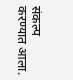संकल्प करण्यात आला.